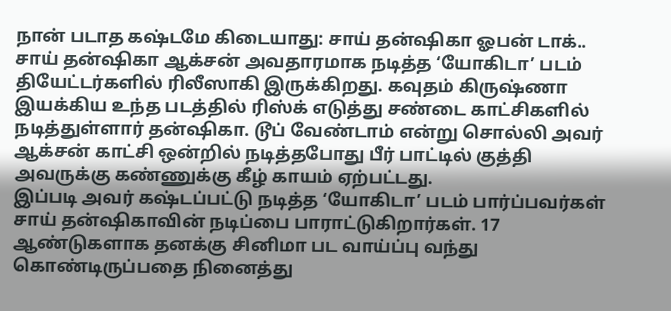நான் படாத கஷ்டமே கிடையாது: சாய் தன்ஷிகா ஓபன் டாக்..
சாய் தன்ஷிகா ஆக்சன் அவதாரமாக நடித்த ‘யோகிடா’ படம் தியேட்டர்களில் ரிலீஸாகி இருக்கிறது. கவுதம் கிருஷ்ணா இயக்கிய உந்த படத்தில் ரிஸ்க் எடுத்து சண்டை காட்சிகளில் நடித்துள்ளார் தன்ஷிகா. டூப் வேண்டாம் என்று சொல்லி அவர் ஆக்சன் காட்சி ஒன்றில் நடித்தபோது பீர் பாட்டில் குத்தி அவருக்கு கண்ணுக்கு கீழ் காயம் ஏற்பட்டது.
இப்படி அவர் கஷ்டப்பட்டு நடித்த ‘யோகிடா’ படம் பார்ப்பவர்கள் சாய் தன்ஷிகாவின் நடிப்பை பாராட்டுகிறார்கள். 17 ஆண்டுகளாக தனக்கு சினிமா பட வாய்ப்பு வந்து கொண்டிருப்பதை நினைத்து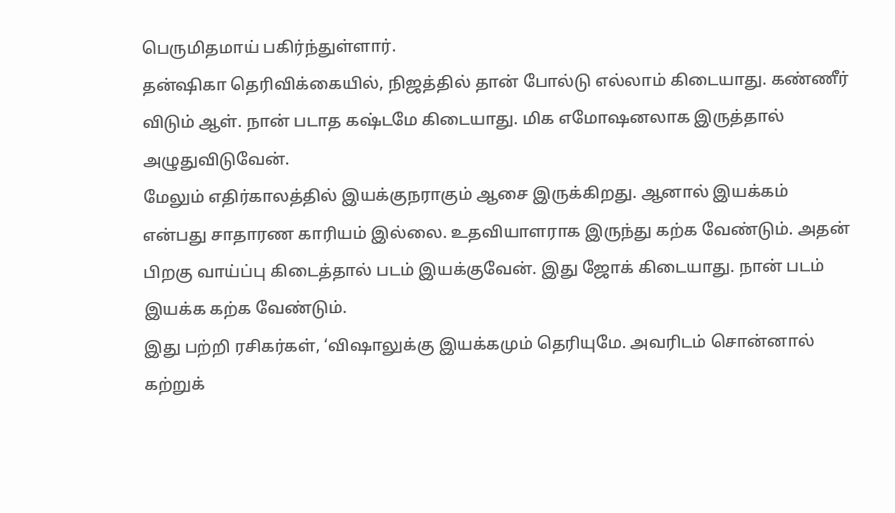பெருமிதமாய் பகிர்ந்துள்ளார்.
தன்ஷிகா தெரிவிக்கையில், நிஜத்தில் தான் போல்டு எல்லாம் கிடையாது. கண்ணீர் விடும் ஆள். நான் படாத கஷ்டமே கிடையாது. மிக எமோஷனலாக இருத்தால் அழுதுவிடுவேன்.
மேலும் எதிர்காலத்தில் இயக்குநராகும் ஆசை இருக்கிறது. ஆனால் இயக்கம் என்பது சாதாரண காரியம் இல்லை. உதவியாளராக இருந்து கற்க வேண்டும். அதன் பிறகு வாய்ப்பு கிடைத்தால் படம் இயக்குவேன். இது ஜோக் கிடையாது. நான் படம் இயக்க கற்க வேண்டும்.
இது பற்றி ரசிகர்கள், ‘விஷாலுக்கு இயக்கமும் தெரியுமே. அவரிடம் சொன்னால் கற்றுக்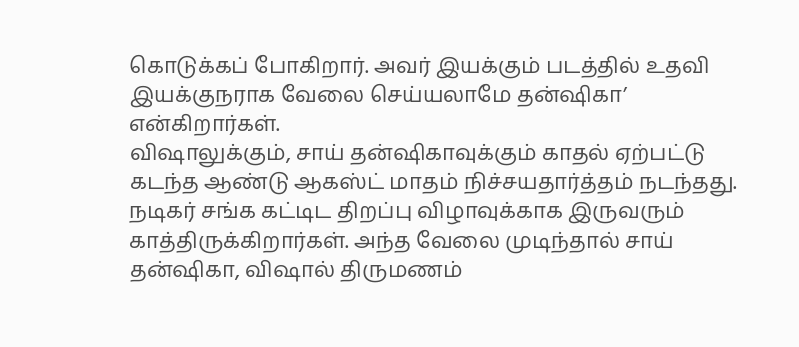கொடுக்கப் போகிறார். அவர் இயக்கும் படத்தில் உதவி இயக்குநராக வேலை செய்யலாமே தன்ஷிகா’ என்கிறார்கள்.
விஷாலுக்கும், சாய் தன்ஷிகாவுக்கும் காதல் ஏற்பட்டு கடந்த ஆண்டு ஆகஸ்ட் மாதம் நிச்சயதார்த்தம் நடந்தது. நடிகர் சங்க கட்டிட திறப்பு விழாவுக்காக இருவரும் காத்திருக்கிறார்கள். அந்த வேலை முடிந்தால் சாய் தன்ஷிகா, விஷால் திருமணம்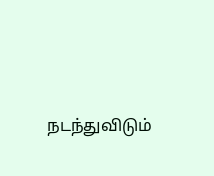நடந்துவிடும்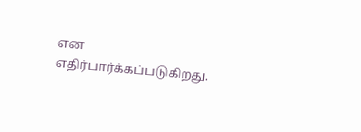என எதிர்பார்க்கப்படுகிறது.